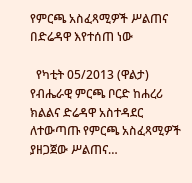የምርጫ አስፈጻሚዎች ሥልጠና በድሬዳዋ እየተሰጠ ነው

  የካቲት 05/2013 (ዋልታ) የብሔራዊ ምርጫ ቦርድ ከሐረሪ ክልልና ድሬዳዋ አስተዳደር ለተውጣጡ የምርጫ አስፈጻሚዎች ያዘጋጀው ሥልጠና…